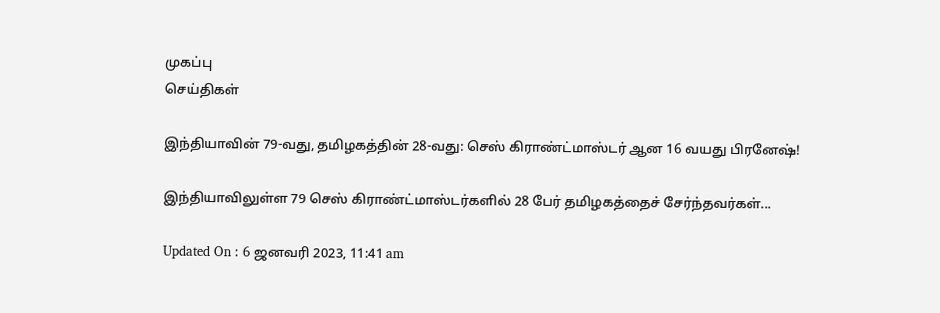முகப்பு
செய்திகள்

இந்தியாவின் 79-வது, தமிழகத்தின் 28-வது: செஸ் கிராண்ட்மாஸ்டர் ஆன 16 வயது பிரனேஷ்!

இந்தியாவிலுள்ள 79 செஸ் கிராண்ட்மாஸ்டர்களில் 28 பேர் தமிழகத்தைச் சேர்ந்தவர்கள்...

Updated On : 6 ஜனவரி 2023, 11:41 am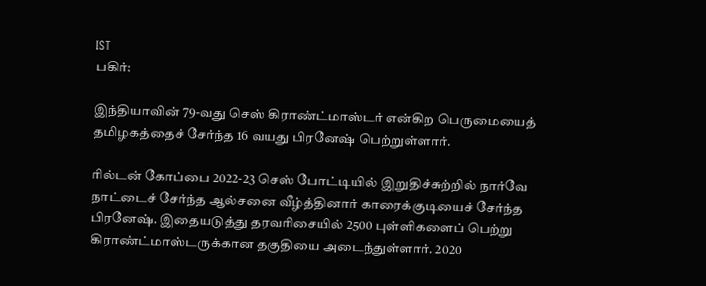IST
பகிர்:

இந்தியாவின் 79-வது செஸ் கிராண்ட்மாஸ்டர் என்கிற பெருமையைத் தமிழகத்தைச் சேர்ந்த 16 வயது பிரனேஷ் பெற்றுள்ளார்.

ரில்டன் கோப்பை 2022-23 செஸ் போட்டியில் இறுதிச்சுற்றில் நார்வே நாட்டைச் சேர்ந்த ஆல்சனை வீழ்த்தினார் காரைக்குடியைச் சேர்ந்த பிரனேஷ். இதையடுத்து தரவரிசையில் 2500 புள்ளிகளைப் பெற்று கிராண்ட்மாஸ்டருக்கான தகுதியை அடைந்துள்ளார். 2020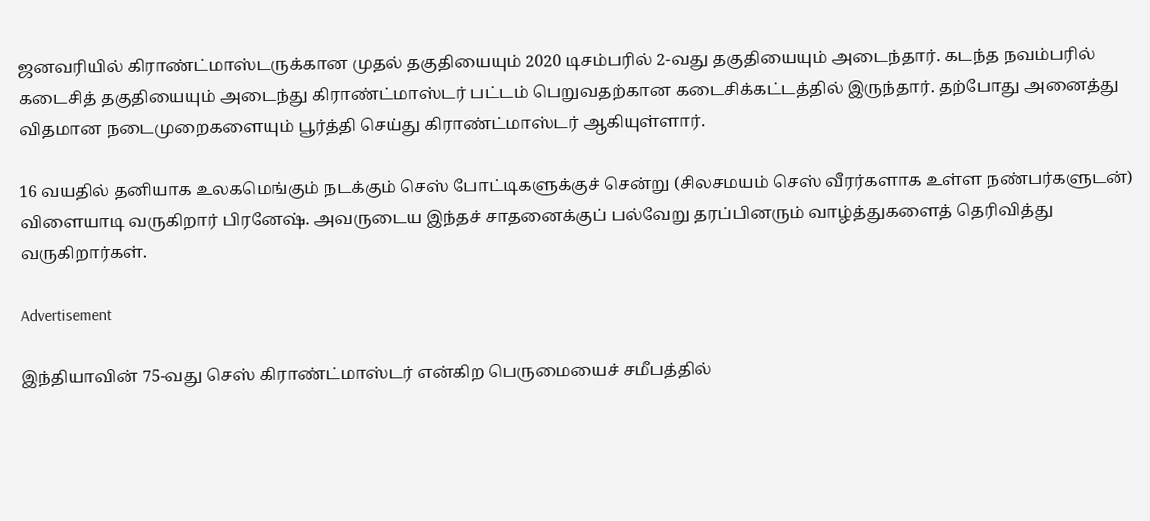ஜனவரியில் கிராண்ட்மாஸ்டருக்கான முதல் தகுதியையும் 2020 டிசம்பரில் 2-வது தகுதியையும் அடைந்தார். கடந்த நவம்பரில் கடைசித் தகுதியையும் அடைந்து கிராண்ட்மாஸ்டர் பட்டம் பெறுவதற்கான கடைசிக்கட்டத்தில் இருந்தார். தற்போது அனைத்து விதமான நடைமுறைகளையும் பூர்த்தி செய்து கிராண்ட்மாஸ்டர் ஆகியுள்ளார்.

16 வயதில் தனியாக உலகமெங்கும் நடக்கும் செஸ் போட்டிகளுக்குச் சென்று (சிலசமயம் செஸ் வீரர்களாக உள்ள நண்பர்களுடன்) விளையாடி வருகிறார் பிரனேஷ். அவருடைய இந்தச் சாதனைக்குப் பல்வேறு தரப்பினரும் வாழ்த்துகளைத் தெரிவித்து வருகிறார்கள்.

Advertisement

இந்தியாவின் 75-வது செஸ் கிராண்ட்மாஸ்டர் என்கிற பெருமையைச் சமீபத்தில்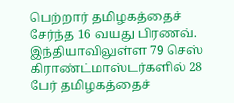பெற்றார் தமிழகத்தைச் சேர்ந்த 16 வயது பிரணவ். இந்தியாவிலுள்ள 79 செஸ் கிராண்ட்மாஸ்டர்களில் 28 பேர் தமிழகத்தைச்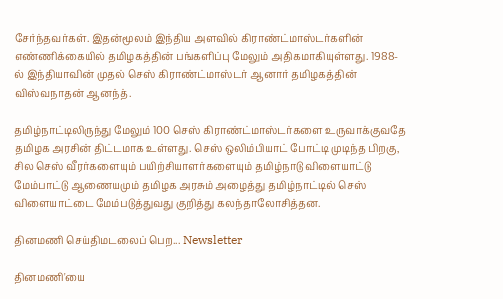சேர்ந்தவர்கள். இதன்மூலம் இந்திய அளவில் கிராண்ட்மாஸ்டர்களின் எண்ணிக்கையில் தமிழகத்தின் பங்களிப்பு மேலும் அதிகமாகியுள்ளது. 1988-ல் இந்தியாவின் முதல் செஸ் கிராண்ட்மாஸ்டர் ஆனார் தமிழகத்தின் விஸ்வநாதன் ஆனந்த்.

தமிழ்நாட்டிலிருந்து மேலும் 100 செஸ் கிராண்ட்மாஸ்டர்களை உருவாக்குவதே தமிழக அரசின் திட்டமாக உள்ளது. செஸ் ஒலிம்பியாட் போட்டி முடிந்த பிறகு, சில செஸ் வீரர்களையும் பயிற்சியாளர்களையும் தமிழ்நாடு விளையாட்டு மேம்பாட்டு ஆணையமும் தமிழக அரசும் அழைத்து தமிழ்நாட்டில் செஸ் விளையாட்டை மேம்படுத்துவது குறித்து கலந்தாலோசித்தன.

தினமணி செய்திமடலைப் பெற... Newsletter

தினமணி'யை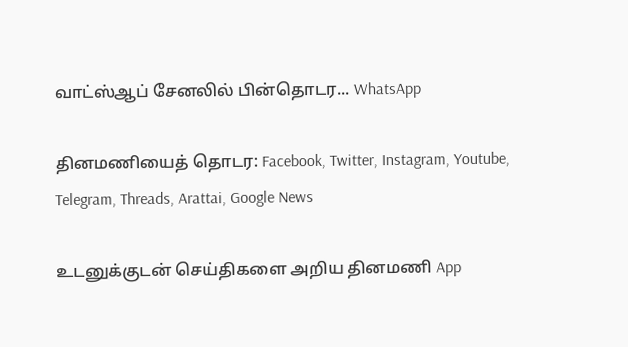வாட்ஸ்ஆப் சேனலில் பின்தொடர... WhatsApp

தினமணியைத் தொடர: Facebook, Twitter, Instagram, Youtube, Telegram, Threads, Arattai, Google News

உடனுக்குடன் செய்திகளை அறிய தினமணி App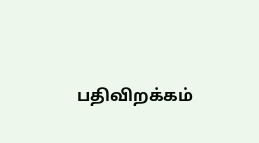பதிவிறக்கம்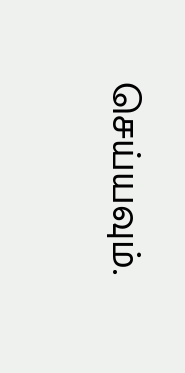செய்யவும்.